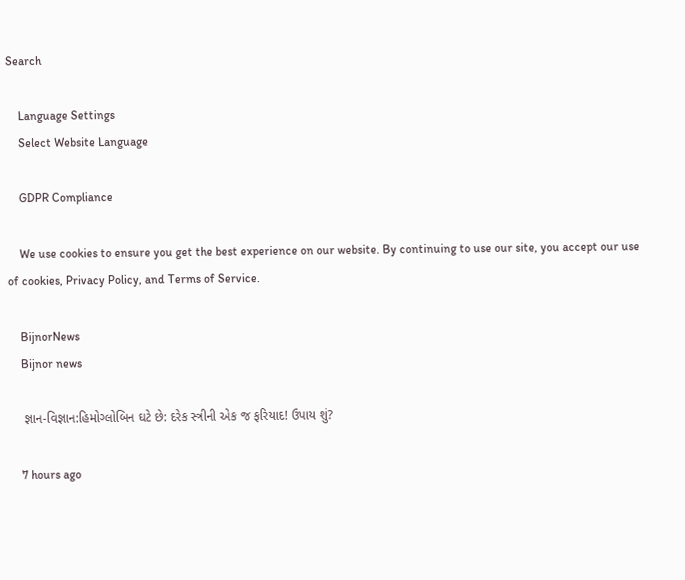Search

    Language Settings
    Select Website Language

    GDPR Compliance

    We use cookies to ensure you get the best experience on our website. By continuing to use our site, you accept our use of cookies, Privacy Policy, and Terms of Service.

    BijnorNews
    Bijnor news

    જ્ઞાન-વિજ્ઞાન:હિમોગ્લોબિન ઘટે છે: દરેક સ્ત્રીની એક જ ફરિયાદ! ઉપાય શું?

    7 hours ago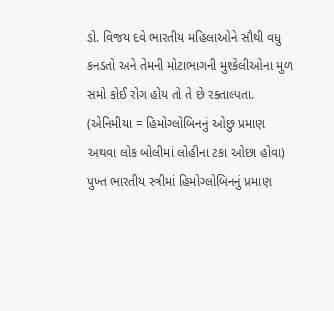ડો. વિજય દવે ભારતીય મહિલાઓને સૌથી વધુ કનડતો અને તેમની મોટાભાગની મુશ્કેલીઓના મુળ સમો કોઈ રોગ હોય તો તે છે રક્તાલ્પતા. (એનિમીયા = હિમોગ્લોબિનનું ઓછુ પ્રમાણ અથવા લોક બોલીમાં લોહીના ટકા ઓછા હોવા) પુખ્ત ભારતીય સ્ત્રીમાં હિમોગ્લોબિનનું પ્રમાણ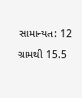સામાન્યત: 12 ગ્રામથી 15.5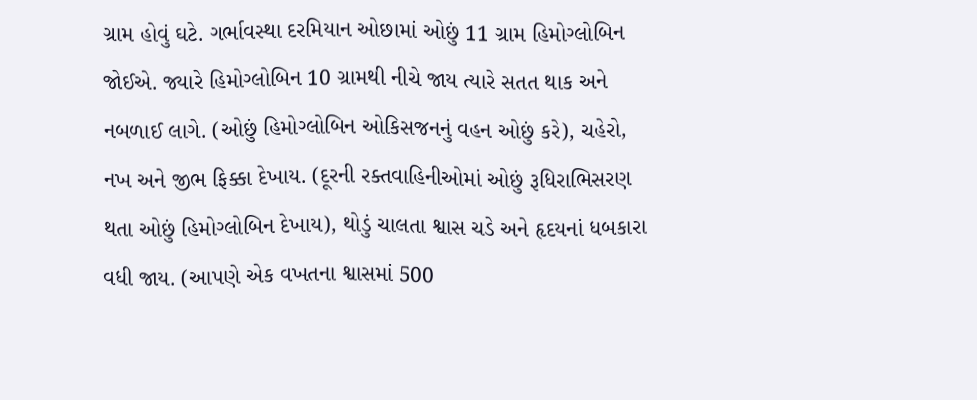ગ્રામ હોવું ઘટે. ગર્ભાવસ્થા દરમિયાન ઓછામાં ઓછું 11 ગ્રામ હિમોગ્લોબિન જોઈએ. જ્યારે હિમોગ્લોબિન 10 ગ્રામથી નીચે જાય ત્યારે સતત થાક અને નબળાઈ લાગે. (ઓછું હિમોગ્લોબિન ઓકિસજનનું વહન ઓછું કરે), ચહેરો, નખ અને જીભ ફિક્કા દેખાય. (દૂરની રક્તવાહિનીઓમાં ઓછું રૂધિરાભિસરણ થતા ઓછું હિમોગ્લોબિન દેખાય), થોડું ચાલતા શ્વાસ ચડે અને હૃદયનાં ધબકારા વધી જાય. (આપણે એક વખતના શ્વાસમાં 500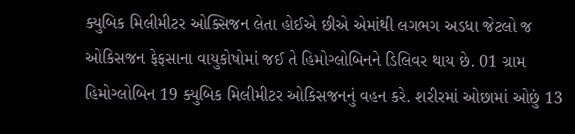ક્યુબિક મિલીમીટર ઓક્સિજન લેતા હોઈએ છીએ એમાંથી લગભગ અડધા જેટલો જ ઓકિસજન ફેફસાના વાયુકોષોમાં જઈ તે હિમોગ્લોબિનને ડિલિવર થાય છે. 01 ગ્રામ હિમોગ્લોબિન 19 ક્યુબિક મિલીમીટર ઓકિસજનનું વહન કરે. શરીરમાં ઓછામાં ઓછું 13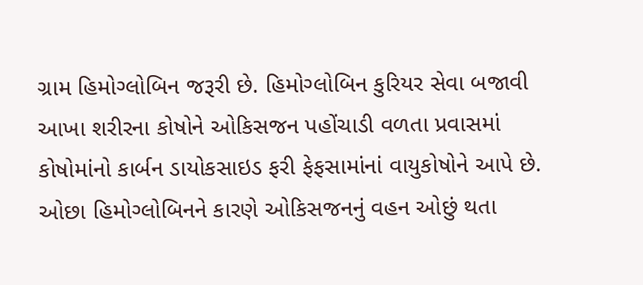ગ્રામ હિમોગ્લોબિન જરૂરી છે. હિમોગ્લોબિન કુરિયર સેવા બજાવી આખા શરીરના કોષોને ઓકિસજન પહોંચાડી વળતા પ્રવાસમાં કોષોમાંનો કાર્બન ડાયોકસાઇડ ફરી ફેફસામાંનાં વાયુકોષોને આપે છે. ઓછા હિમોગ્લોબિનને કારણે ઓકિસજનનું વહન ઓછું થતા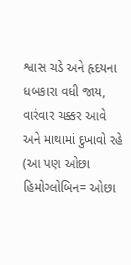શ્વાસ ચડે અને હૃદયના ધબકારા વધી જાય, વારંવાર ચક્કર આવે અને માથામાં દુખાવો રહે (આ પણ ઓછા હિમોગ્લોબિન= ઓછા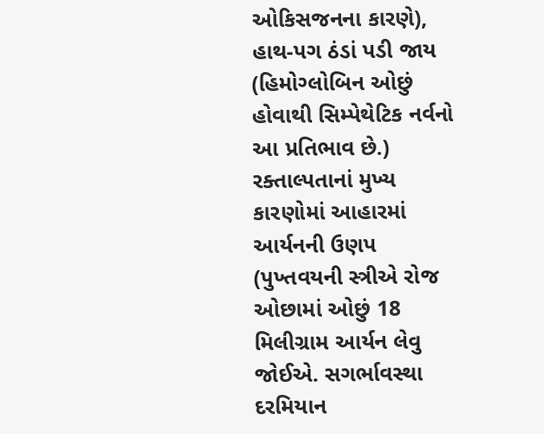ઓકિસજનના કારણે), હાથ-પગ ઠંડાં પડી જાય (હિમોગ્લોબિન ઓછું હોવાથી સિમ્પેથેટિક નર્વનો આ પ્રતિભાવ છે.) રક્તાલ્પતાનાં મુખ્ય કારણોમાં આહારમાં આર્યનની ઉણપ (પુખ્તવયની સ્ત્રીએ રોજ ઓછામાં ઓછું 18 મિલીગ્રામ આર્યન લેવુ જોઈએ. સગર્ભાવસ્થા દરમિયાન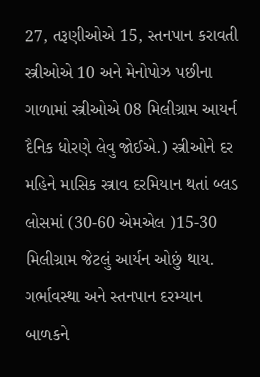27, તરૂણીઓએ 15, સ્તનપાન કરાવતી સ્ત્રીઓએ 10 અને મેનોપોઝ પછીના ગાળામાં સ્ત્રીઓએ 08 મિલીગ્રામ આયર્ન દૈનિક ધોરણે લેવુ જોઈએ.) સ્ત્રીઓને દર મહિને માસિક સ્ત્રાવ દરમિયાન થતાં બ્લડ લોસમાં (30-60 એમએલ )15-30 મિલીગ્રામ જેટલું આર્યન ઓછું થાય. ગર્ભાવસ્થા અને સ્તનપાન દરમ્યાન બાળકને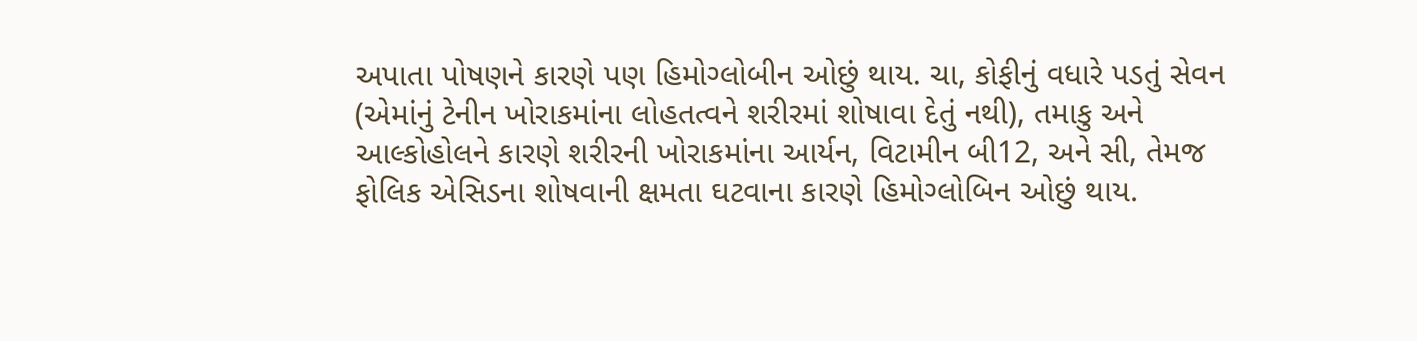અપાતા પોષણને કારણે પણ હિમોગ્લોબીન ઓછું થાય. ચા, કોફીનું વધારે પડતું સેવન (એમાંનું ટેનીન ખોરાકમાંના લોહતત્વને શરીરમાં શોષાવા દેતું નથી), તમાકુ અને આલ્કોહોલને કારણે શરીરની ખોરાકમાંના આર્યન, વિટામીન બી12, અને સી, તેમજ ફોલિક એસિડના શોષવાની ક્ષમતા ઘટવાના કારણે હિમોગ્લોબિન ઓછું થાય.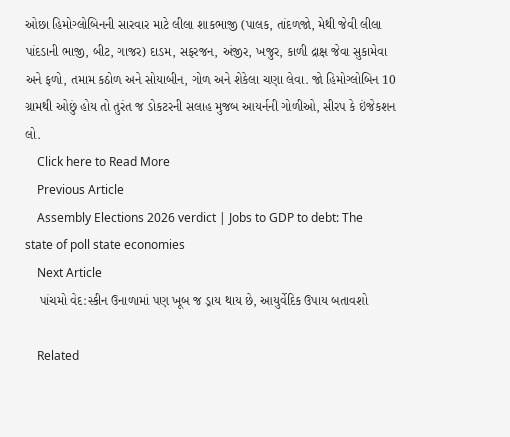ઓછા હિમોગ્લોબિનની સારવાર માટે લીલા શાકભાજી (પાલક, તાંદળજો, મેથી જેવી લીલા પાંદડાની ભાજી, બીટ, ગાજર) દાડમ, સફરજન, અંજીર, ખજુર, કાળી દ્રાક્ષ જેવા સુકામેવા અને ફળો, તમામ કઠોળ અને સોયાબીન, ગોળ અને શેકેલા ચણા લેવા. જો હિમોગ્લોબિન 10 ગ્રામથી ઓછું હોય તો તુરંત જ ડોકટરની સલાહ મુજબ આયર્નની ગોળીઓ, સીરપ કે ઇંજેકશન લો.
    Click here to Read More
    Previous Article
    Assembly Elections 2026 verdict | Jobs to GDP to debt: The state of poll state economies
    Next Article
    પાંચમો વેદ:સ્કીન ઉનાળામાં પણ ખૂબ જ ડ્રાય થાય છે, આયુર્વેદિક ઉપાય બતાવશો

    Related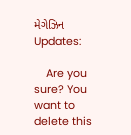મેગેઝિન Updates:

    Are you sure? You want to delete this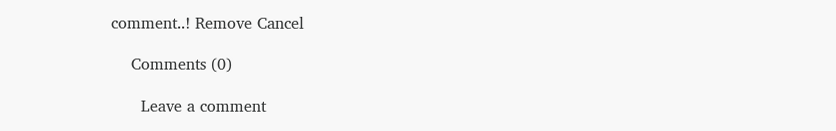comment..! Remove Cancel

    Comments (0)

      Leave a comment